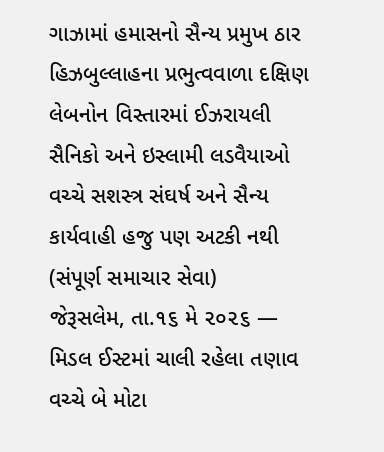ગાઝામાં હમાસનો સૈન્ય પ્રમુખ ઠાર
હિઝબુલ્લાહના પ્રભુત્વવાળા દક્ષિણ લેબનોન વિસ્તારમાં ઈઝરાયલી સૈનિકો અને ઇસ્લામી લડવૈયાઓ વચ્ચે સશસ્ત્ર સંઘર્ષ અને સૈન્ય કાર્યવાહી હજુ પણ અટકી નથી
(સંપૂર્ણ સમાચાર સેવા)
જેરૂસલેમ, તા.૧૬ મે ૨૦૨૬ — મિડલ ઈસ્ટમાં ચાલી રહેલા તણાવ વચ્ચે બે મોટા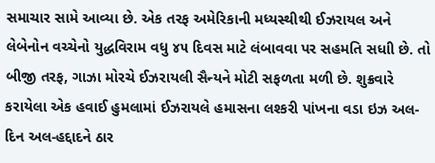સમાચાર સામે આવ્યા છે. એક તરફ અમેરિકાની મધ્યસ્થીથી ઈઝરાયલ અને લેબેનોન વચ્ચેનો યુદ્ધવિરામ વધુ ૪૫ દિવસ માટે લંબાવવા પર સહમતિ સધાી છે. તો બીજી તરફ, ગાઝા મોરચે ઈઝરાયલી સૈન્યને મોટી સફળતા મળી છે. શુક્રવારે કરાયેલા એક હવાઈ હુમલામાં ઈઝરાયલે હમાસના લશ્કરી પાંખના વડા ઇઝ અલ-દિન અલ-હદ્દાદને ઠાર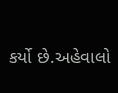કર્યો છે.અહેવાલો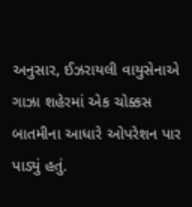અનુસાર, ઈઝરાયલી વાયુસેનાએ ગાઝા શહેરમાં એક ચોક્કસ બાતમીના આધારે ઓપરેશન પાર પાડ્યું હતું.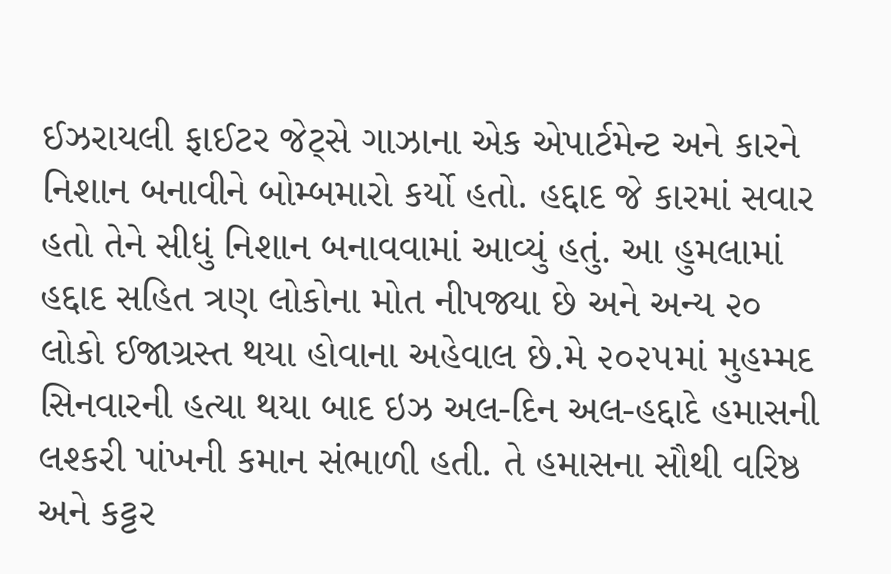ઈઝરાયલી ફાઈટર જેટ્સે ગાઝાના એક એપાર્ટમેન્ટ અને કારને નિશાન બનાવીને બોમ્બમારો કર્યો હતો. હદ્દાદ જે કારમાં સવાર હતો તેને સીધું નિશાન બનાવવામાં આવ્યું હતું. આ હુમલામાં હદ્દાદ સહિત ત્રણ લોકોના મોત નીપજ્યા છે અને અન્ય ૨૦ લોકો ઈજાગ્રસ્ત થયા હોવાના અહેવાલ છે.મે ૨૦૨૫માં મુહમ્મદ સિનવારની હત્યા થયા બાદ ઇઝ અલ-દિન અલ-હદ્દાદે હમાસની લશ્કરી પાંખની કમાન સંભાળી હતી. તે હમાસના સૌથી વરિષ્ઠ અને કટ્ટર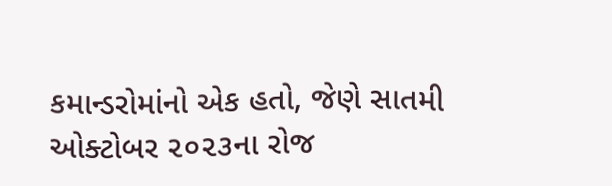કમાન્ડરોમાંનો એક હતો, જેણે સાતમી ઓક્ટોબર ૨૦૨૩ના રોજ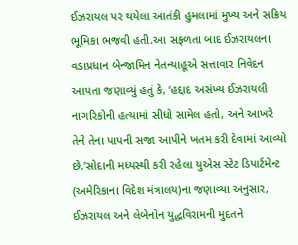ઈઝરાયલ પર થયેલા આતંકી હુમલામાં મુખ્ય અને સક્રિય ભૂમિકા ભજવી હતી.આ સફળતા બાદ ઈઝરાયલના વડાપ્રધાન બેન્જામિન નેતન્યાહૂએ સત્તાવાર નિવેદન આપતા જણાવ્યું હતું કે, ‘હદ્દાદ અસંખ્ય ઈઝરાયલી નાગરિકોની હત્યામાં સીધો સામેલ હતો, અને આખરે તેને તેના પાપની સજા આપીને ખતમ કરી દેવામાં આવ્યો છે.’સોદાની મધ્યસ્થી કરી રહેલા યુએસ સ્ટેટ ડિપાર્ટમેન્ટ (અમેરિકાના વિદેશ મંત્રાલય)ના જણાવ્યા અનુસાર, ઈઝરાયલ અને લેબેનોન યુદ્ધવિરામની મુદતને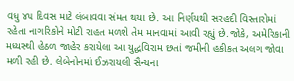વધુ ૪૫ દિવસ માટે લંબાવવા સંમત થયા છે. આ નિર્ણયથી સરહદી વિસ્તારોમાં રહેતા નાગરિકોને મોટી રાહત મળશે તેમ માનવામાં આવી રહ્યું છે.જોકે, અમેરિકાની મધ્યસ્થી હેઠળ જાહેર કરાયેલા આ યુદ્ધવિરામ છતાં જમીની હકીકત અલગ જોવા મળી રહી છે. લેબેનોનમાં ઈઝરાયલી સૈન્યના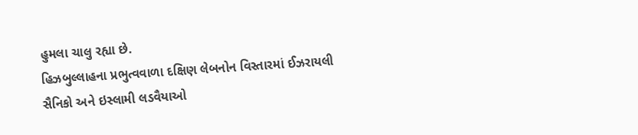હુમલા ચાલુ રહ્યા છે.
હિઝબુલ્લાહના પ્રભુત્વવાળા દક્ષિણ લેબનોન વિસ્તારમાં ઈઝરાયલી સૈનિકો અને ઇસ્લામી લડવૈયાઓ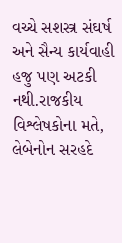વચ્ચે સશસ્ત્ર સંઘર્ષ અને સૈન્ય કાર્યવાહી હજુ પણ અટકી નથી.રાજકીય વિશ્લેષકોના મતે, લેબેનોન સરહદે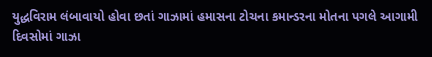યુદ્ધવિરામ લંબાવાયો હોવા છતાં ગાઝામાં હમાસના ટોચના કમાન્ડરના મોતના પગલે આગામી દિવસોમાં ગાઝા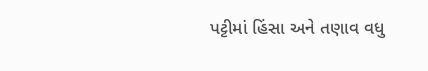પટ્ટીમાં હિંસા અને તણાવ વધુ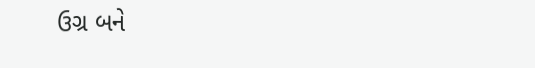ઉગ્ર બને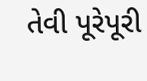તેવી પૂરેપૂરી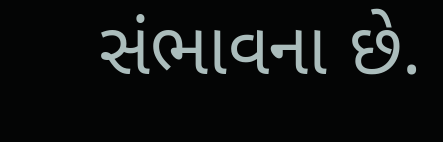સંભાવના છે.